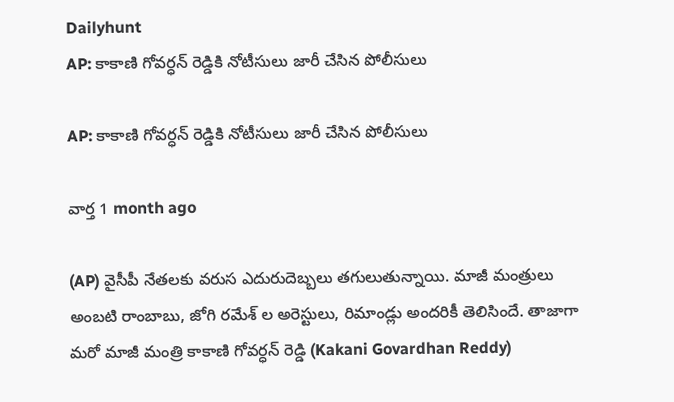Dailyhunt
AP: కాకాణి గోవర్ధన్ రెడ్డికి నోటీసులు జారీ చేసిన పోలీసులు

AP: కాకాణి గోవర్ధన్ రెడ్డికి నోటీసులు జారీ చేసిన పోలీసులు

వార్త 1 month ago

(AP) వైసీపీ నేతలకు వరుస ఎదురుదెబ్బలు తగులుతున్నాయి. మాజీ మంత్రులు అంబటి రాంబాబు, జోగి రమేశ్ ల అరెస్టులు, రిమాండ్లు అందరికీ తెలిసిందే. తాజాగా మరో మాజీ మంత్రి కాకాణి గోవర్ధన్ రెడ్డి (Kakani Govardhan Reddy)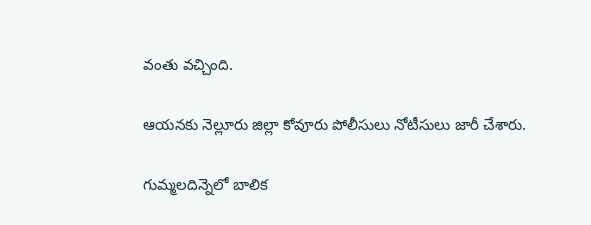వంతు వచ్చింది.

ఆయనకు నెల్లూరు జిల్లా కోవూరు పోలీసులు నోటీసులు జారీ చేశారు.

గుమ్మలదిన్నెలో బాలిక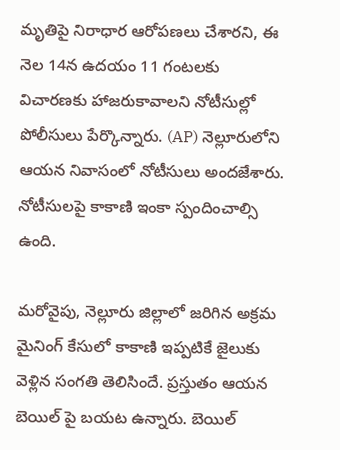మృతిపై నిరాధార ఆరోపణలు చేశారని, ఈ నెల 14న ఉదయం 11 గంటలకు విచారణకు హాజరుకావాలని నోటీసుల్లో పోలీసులు పేర్కొన్నారు. (AP) నెల్లూరులోని ఆయన నివాసంలో నోటీసులు అందజేశారు. నోటీసులపై కాకాణి ఇంకా స్పందించాల్సి ఉంది.

మరోవైపు, నెల్లూరు జిల్లాలో జరిగిన అక్రమ మైనింగ్ కేసులో కాకాణి ఇప్పటికే జైలుకు వెళ్లిన సంగతి తెలిసిందే. ప్రస్తుతం ఆయన బెయిల్ పై బయట ఉన్నారు. బెయిల్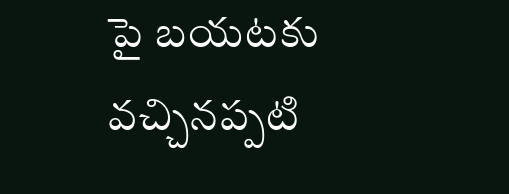పై బయటకు వచ్చినప్పటి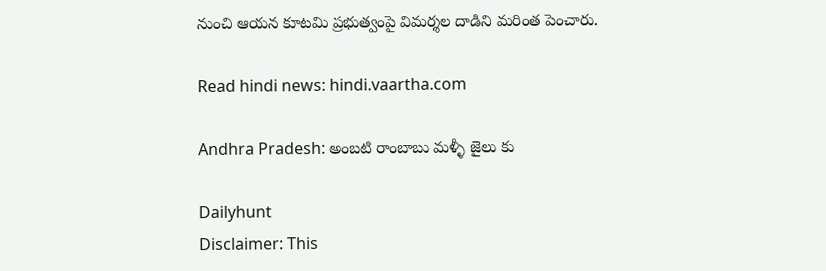నుంచి ఆయన కూటమి ప్రభుత్వంపై విమర్శల దాడిని మరింత పెంచారు.

Read hindi news: hindi.vaartha.com

Andhra Pradesh: అంబటి రాంబాబు మళ్ళీ జైలు కు

Dailyhunt
Disclaimer: This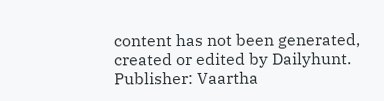content has not been generated, created or edited by Dailyhunt. Publisher: Vaartha